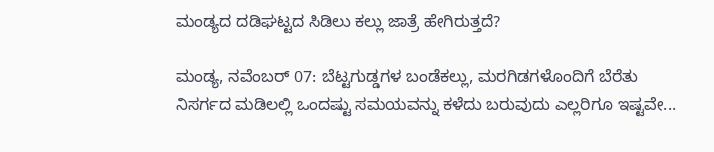ಮಂಡ್ಯದ ದಡಿಘಟ್ಟದ ಸಿಡಿಲು ಕಲ್ಲು ಜಾತ್ರೆ ಹೇಗಿರುತ್ತದೆ?

ಮಂಡ್ಯ, ನವೆಂಬರ್‌ 07: ಬೆಟ್ಟಗುಡ್ಡಗಳ ಬಂಡೆಕಲ್ಲು, ಮರಗಿಡಗಳೊಂದಿಗೆ ಬೆರೆತು ನಿಸರ್ಗದ ಮಡಿಲಲ್ಲಿ ಒಂದಷ್ಟು ಸಮಯವನ್ನು ಕಳೆದು ಬರುವುದು ಎಲ್ಲರಿಗೂ ಇಷ್ಟವೇ...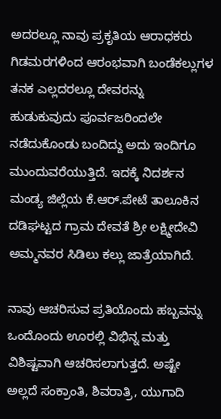ಅದರಲ್ಲೂ ನಾವು ಪ್ರಕೃತಿಯ ಆರಾಧಕರು ಗಿಡಮರಗಳಿಂದ ಆರಂಭವಾಗಿ ಬಂಡೆಕಲ್ಲುಗಳ ತನಕ ಎಲ್ಲದರಲ್ಲೂ ದೇವರನ್ನು ಹುಡುಕುವುದು ಪೂರ್ವಜರಿಂದಲೇ ನಡೆದುಕೊಂಡು ಬಂದಿದ್ದು ಅದು ಇಂದಿಗೂ ಮುಂದುವರೆಯುತ್ತಿದೆ. ಇದಕ್ಕೆ ನಿದರ್ಶನ ಮಂಡ್ಯ ಜಿಲ್ಲೆಯ ಕೆ.ಆರ್.ಪೇಟೆ ತಾಲೂಕಿನ ದಡಿಘಟ್ಟದ ಗ್ರಾಮ ದೇವತೆ ಶ್ರೀ ಲಕ್ಷ್ಮೀದೇವಿ ಅಮ್ಮನವರ ಸಿಡಿಲು ಕಲ್ಲು ಜಾತ್ರೆಯಾಗಿದೆ.

ನಾವು ಆಚರಿಸುವ ಪ್ರತಿಯೊಂದು ಹಬ್ಬವನ್ನು ಒಂದೊಂದು ಊರಲ್ಲಿ ವಿಭಿನ್ನ ಮತ್ತು ವಿಶಿಷ್ಟವಾಗಿ ಆಚರಿಸಲಾಗುತ್ತದೆ. ಅಷ್ಟೇ ಅಲ್ಲದೆ ಸಂಕ್ರಾಂತಿ, ಶಿವರಾತ್ರಿ, ಯುಗಾದಿ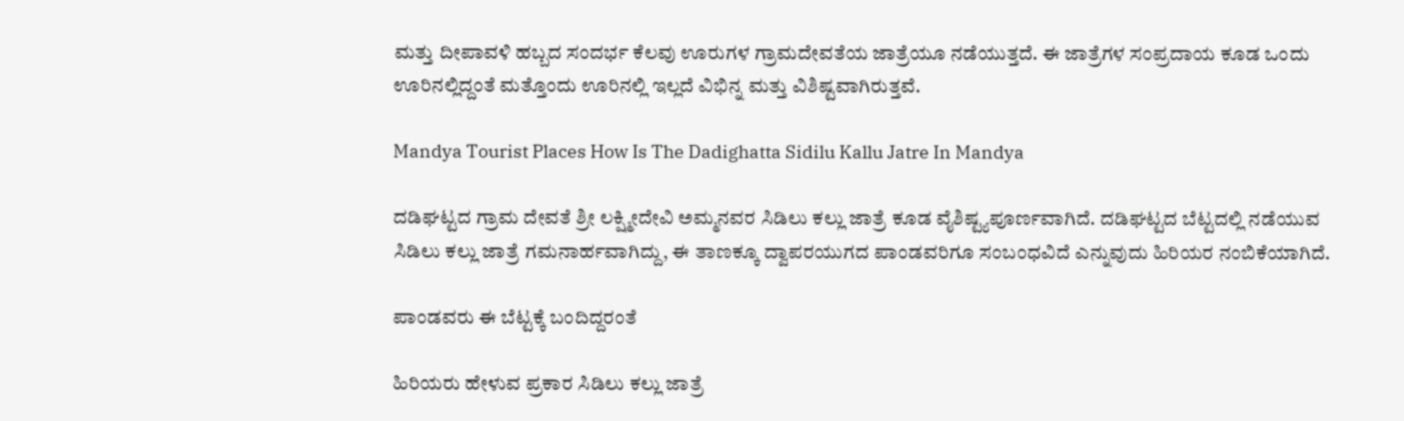ಮತ್ತು ದೀಪಾವಳಿ ಹಬ್ಬದ ಸಂದರ್ಭ ಕೆಲವು ಊರುಗಳ ಗ್ರಾಮದೇವತೆಯ ಜಾತ್ರೆಯೂ ನಡೆಯುತ್ತದೆ. ಈ ಜಾತ್ರೆಗಳ ಸಂಪ್ರದಾಯ ಕೂಡ ಒಂದು ಊರಿನಲ್ಲಿದ್ದಂತೆ ಮತ್ತೊಂದು ಊರಿನಲ್ಲಿ ಇಲ್ಲದೆ ವಿಭಿನ್ನ ಮತ್ತು ವಿಶಿಷ್ಟವಾಗಿರುತ್ತವೆ.

Mandya Tourist Places How Is The Dadighatta Sidilu Kallu Jatre In Mandya

ದಡಿಘಟ್ಟದ ಗ್ರಾಮ ದೇವತೆ ಶ್ರೀ ಲಕ್ಷ್ಮೀದೇವಿ ಅಮ್ಮನವರ ಸಿಡಿಲು ಕಲ್ಲು ಜಾತ್ರೆ ಕೂಡ ವೈಶಿಷ್ಟ್ಯಪೂರ್ಣವಾಗಿದೆ. ದಡಿಘಟ್ಟದ ಬೆಟ್ಟದಲ್ಲಿ ನಡೆಯುವ ಸಿಡಿಲು ಕಲ್ಲು ಜಾತ್ರೆ ಗಮನಾರ್ಹವಾಗಿದ್ದು, ಈ ತಾಣಕ್ಕೂ ದ್ವಾಪರಯುಗದ ಪಾಂಡವರಿಗೂ ಸಂಬಂಧವಿದೆ ಎನ್ನುವುದು ಹಿರಿಯರ ನಂಬಿಕೆಯಾಗಿದೆ.

ಪಾಂಡವರು ಈ ಬೆಟ್ಟಕ್ಕೆ ಬಂದಿದ್ದರಂತೆ

ಹಿರಿಯರು ಹೇಳುವ ಪ್ರಕಾರ ಸಿಡಿಲು ಕಲ್ಲು ಜಾತ್ರೆ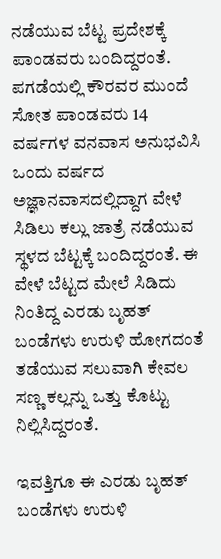ನಡೆಯುವ ಬೆಟ್ಟ ಪ್ರದೇಶಕ್ಕೆ ಪಾಂಡವರು ಬಂದಿದ್ದರಂತೆ. ಪಗಡೆಯಲ್ಲಿ ಕೌರವರ ಮುಂದೆ ಸೋತ ಪಾಂಡವರು 14 ವರ್ಷಗಳ ವನವಾಸ ಅನುಭವಿಸಿ ಒಂದು ವರ್ಷದ ಅಜ್ಞಾನವಾಸದಲ್ಲಿದ್ದಾಗ ವೇಳೆ ಸಿಡಿಲು ಕಲ್ಲು ಜಾತ್ರೆ ನಡೆಯುವ ಸ್ಥಳದ ಬೆಟ್ಟಕ್ಕೆ ಬಂದಿದ್ದರಂತೆ. ಈ ವೇಳೆ ಬೆಟ್ಟದ ಮೇಲೆ ಸಿಡಿದು ನಿಂತಿದ್ದ ಎರಡು ಬೃಹತ್ ಬಂಡೆಗಳು ಉರುಳಿ ಹೋಗದಂತೆ ತಡೆಯುವ ಸಲುವಾಗಿ ಕೇವಲ ಸಣ್ಣ ಕಲ್ಲನ್ನು ಒತ್ತು ಕೊಟ್ಟು ನಿಲ್ಲಿಸಿದ್ದರಂತೆ.

ಇವತ್ತಿಗೂ ಈ ಎರಡು ಬೃಹತ್ ಬಂಡೆಗಳು ಉರುಳಿ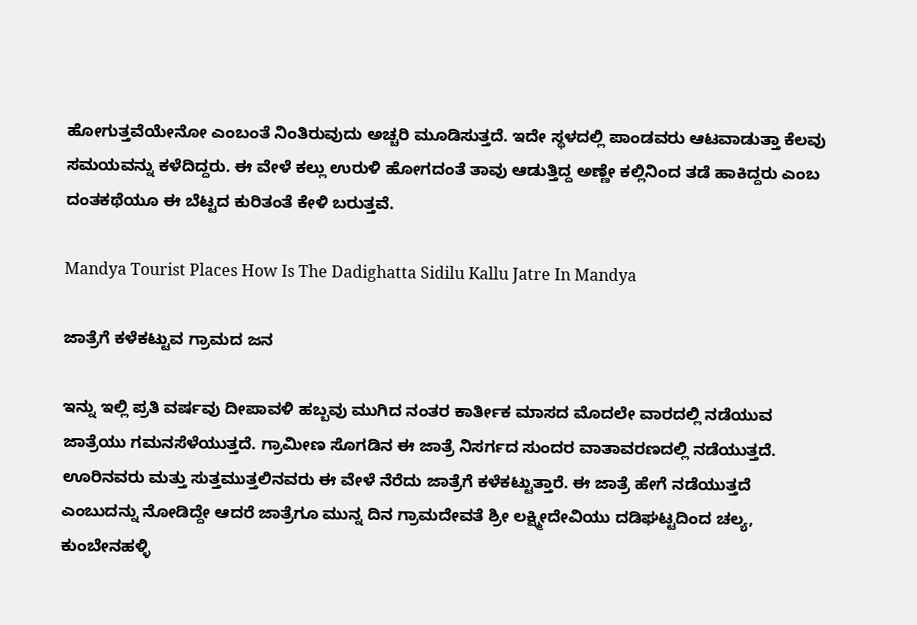ಹೋಗುತ್ತವೆಯೇನೋ ಎಂಬಂತೆ ನಿಂತಿರುವುದು ಅಚ್ಚರಿ ಮೂಡಿಸುತ್ತದೆ. ಇದೇ ಸ್ಥಳದಲ್ಲಿ ಪಾಂಡವರು ಆಟವಾಡುತ್ತಾ ಕೆಲವು ಸಮಯವನ್ನು ಕಳೆದಿದ್ದರು. ಈ ವೇಳೆ ಕಲ್ಲು ಉರುಳಿ ಹೋಗದಂತೆ ತಾವು ಆಡುತ್ತಿದ್ದ ಅಣ್ಣೇ ಕಲ್ಲಿನಿಂದ ತಡೆ ಹಾಕಿದ್ದರು ಎಂಬ ದಂತಕಥೆಯೂ ಈ ಬೆಟ್ಟದ ಕುರಿತಂತೆ ಕೇಳಿ ಬರುತ್ತವೆ.

Mandya Tourist Places How Is The Dadighatta Sidilu Kallu Jatre In Mandya

ಜಾತ್ರೆಗೆ ಕಳೆಕಟ್ಟುವ ಗ್ರಾಮದ ಜನ

ಇನ್ನು ಇಲ್ಲಿ ಪ್ರತಿ ವರ್ಷವು ದೀಪಾವಳಿ ಹಬ್ಬವು ಮುಗಿದ ನಂತರ ಕಾರ್ತೀಕ ಮಾಸದ ಮೊದಲೇ ವಾರದಲ್ಲಿ ನಡೆಯುವ ಜಾತ್ರೆಯು ಗಮನಸೆಳೆಯುತ್ತದೆ. ಗ್ರಾಮೀಣ ಸೊಗಡಿನ ಈ ಜಾತ್ರೆ ನಿಸರ್ಗದ ಸುಂದರ ವಾತಾವರಣದಲ್ಲಿ ನಡೆಯುತ್ತದೆ. ಊರಿನವರು ಮತ್ತು ಸುತ್ತಮುತ್ತಲಿನವರು ಈ ವೇಳೆ ನೆರೆದು ಜಾತ್ರೆಗೆ ಕಳೆಕಟ್ಟುತ್ತಾರೆ. ಈ ಜಾತ್ರೆ ಹೇಗೆ ನಡೆಯುತ್ತದೆ ಎಂಬುದನ್ನು ನೋಡಿದ್ದೇ ಆದರೆ ಜಾತ್ರೆಗೂ ಮುನ್ನ ದಿನ ಗ್ರಾಮದೇವತೆ ಶ್ರೀ ಲಕ್ಷ್ಮೀದೇವಿಯು ದಡಿಘಟ್ಟದಿಂದ ಚಲ್ಯ, ಕುಂಬೇನಹಳ್ಳಿ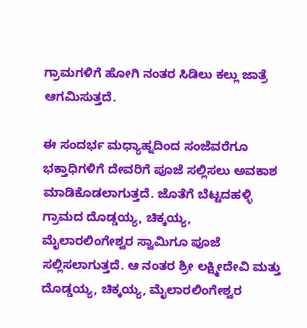ಗ್ರಾಮಗಳಿಗೆ ಹೋಗಿ ನಂತರ ಸಿಡಿಲು ಕಲ್ಲು ಜಾತ್ರೆ ಆಗಮಿಸುತ್ತದೆ.

ಈ ಸಂದರ್ಭ ಮಧ್ಯಾಹ್ನದಿಂದ ಸಂಜೆವರೆಗೂ ಭಕ್ತಾಧಿಗಳಿಗೆ ದೇವರಿಗೆ ಪೂಜೆ ಸಲ್ಲಿಸಲು ಅವಕಾಶ ಮಾಡಿಕೊಡಲಾಗುತ್ತದೆ. ಜೊತೆಗೆ ಬೆಟ್ಟದಹಳ್ಳಿ ಗ್ರಾಮದ ದೊಡ್ಡಯ್ಯ, ಚಿಕ್ಕಯ್ಯ, ಮೈಲಾರಲಿಂಗೇಶ್ವರ ಸ್ವಾಮಿಗೂ ಪೂಜೆ ಸಲ್ಲಿಸಲಾಗುತ್ತದೆ. ಆ ನಂತರ ಶ್ರೀ ಲಕ್ಷ್ಮೀದೇವಿ ಮತ್ತು ದೊಡ್ಡಯ್ಯ, ಚಿಕ್ಕಯ್ಯ, ಮೈಲಾರಲಿಂಗೇಶ್ವರ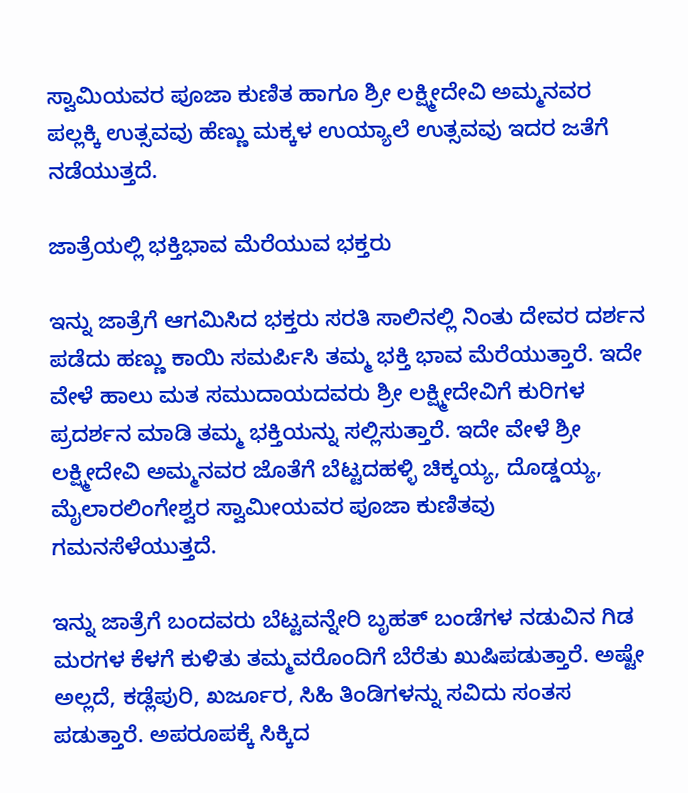ಸ್ವಾಮಿಯವರ ಪೂಜಾ ಕುಣಿತ ಹಾಗೂ ಶ್ರೀ ಲಕ್ಷ್ಮೀದೇವಿ ಅಮ್ಮನವರ ಪಲ್ಲಕ್ಕಿ ಉತ್ಸವವು ಹೆಣ್ಣು ಮಕ್ಕಳ ಉಯ್ಯಾಲೆ ಉತ್ಸವವು ಇದರ ಜತೆಗೆ ನಡೆಯುತ್ತದೆ.

ಜಾತ್ರೆಯಲ್ಲಿ ಭಕ್ತಿಭಾವ ಮೆರೆಯುವ ಭಕ್ತರು

ಇನ್ನು ಜಾತ್ರೆಗೆ ಆಗಮಿಸಿದ ಭಕ್ತರು ಸರತಿ ಸಾಲಿನಲ್ಲಿ ನಿಂತು ದೇವರ ದರ್ಶನ ಪಡೆದು ಹಣ್ಣು ಕಾಯಿ ಸಮರ್ಪಿಸಿ ತಮ್ಮ ಭಕ್ತಿ ಭಾವ ಮೆರೆಯುತ್ತಾರೆ. ಇದೇ ವೇಳೆ ಹಾಲು ಮತ ಸಮುದಾಯದವರು ಶ್ರೀ ಲಕ್ಷ್ಮೀದೇವಿಗೆ ಕುರಿಗಳ ಪ್ರದರ್ಶನ ಮಾಡಿ ತಮ್ಮ ಭಕ್ತಿಯನ್ನು ಸಲ್ಲಿಸುತ್ತಾರೆ. ಇದೇ ವೇಳೆ ಶ್ರೀ ಲಕ್ಷ್ಮೀದೇವಿ ಅಮ್ಮನವರ ಜೊತೆಗೆ ಬೆಟ್ಟದಹಳ್ಳಿ ಚಿಕ್ಕಯ್ಯ, ದೊಡ್ಡಯ್ಯ, ಮೈಲಾರಲಿಂಗೇಶ್ವರ ಸ್ವಾಮೀಯವರ ಪೂಜಾ ಕುಣಿತವು ಗಮನಸೆಳೆಯುತ್ತದೆ.

ಇನ್ನು ಜಾತ್ರೆಗೆ ಬಂದವರು ಬೆಟ್ಟವನ್ನೇರಿ ಬೃಹತ್ ಬಂಡೆಗಳ ನಡುವಿನ ಗಿಡ ಮರಗಳ ಕೆಳಗೆ ಕುಳಿತು ತಮ್ಮವರೊಂದಿಗೆ ಬೆರೆತು ಖುಷಿಪಡುತ್ತಾರೆ. ಅಷ್ಟೇ ಅಲ್ಲದೆ, ಕಡ್ಲೆಪುರಿ, ಖರ್ಜೂರ, ಸಿಹಿ ತಿಂಡಿಗಳನ್ನು ಸವಿದು ಸಂತಸ ಪಡುತ್ತಾರೆ. ಅಪರೂಪಕ್ಕೆ ಸಿಕ್ಕಿದ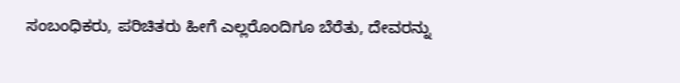ಸಂಬಂಧಿಕರು, ಪರಿಚಿತರು ಹೀಗೆ ಎಲ್ಲರೊಂದಿಗೂ ಬೆರೆತು, ದೇವರನ್ನು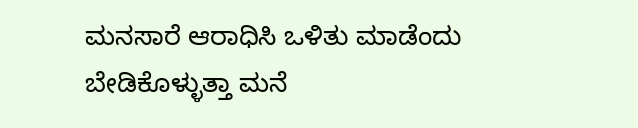ಮನಸಾರೆ ಆರಾಧಿಸಿ ಒಳಿತು ಮಾಡೆಂದು ಬೇಡಿಕೊಳ್ಳುತ್ತಾ ಮನೆ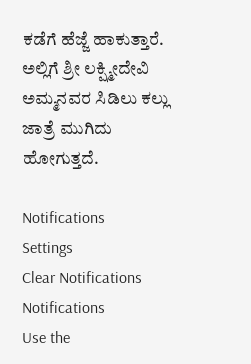ಕಡೆಗೆ ಹೆಜ್ಜೆ ಹಾಕುತ್ತಾರೆ. ಅಲ್ಲಿಗೆ ಶ್ರೀ ಲಕ್ಷ್ಮೀದೇವಿ ಅಮ್ಮನವರ ಸಿಡಿಲು ಕಲ್ಲು ಜಾತ್ರೆ ಮುಗಿದು ಹೋಗುತ್ತದೆ.

Notifications
Settings
Clear Notifications
Notifications
Use the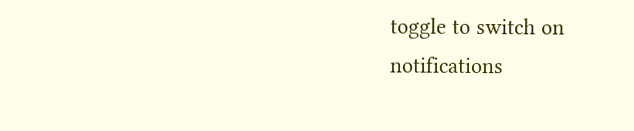toggle to switch on notifications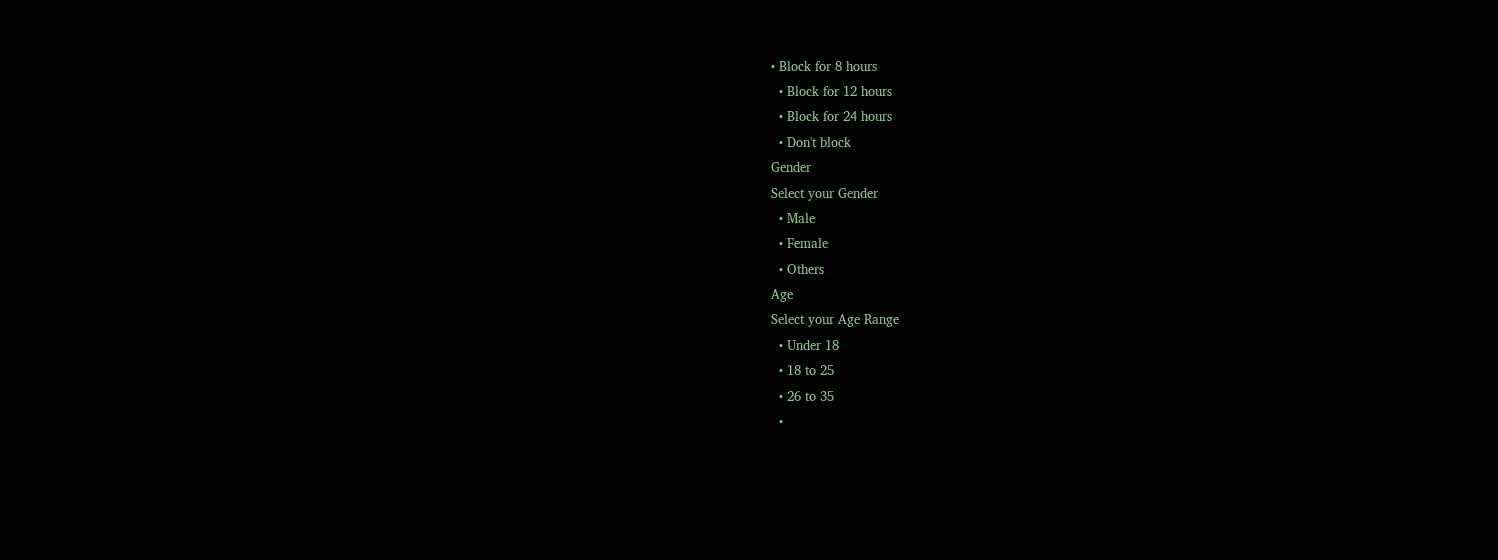• Block for 8 hours
  • Block for 12 hours
  • Block for 24 hours
  • Don't block
Gender
Select your Gender
  • Male
  • Female
  • Others
Age
Select your Age Range
  • Under 18
  • 18 to 25
  • 26 to 35
  •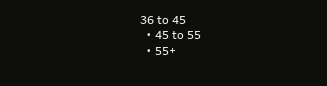36 to 45
  • 45 to 55
  • 55+